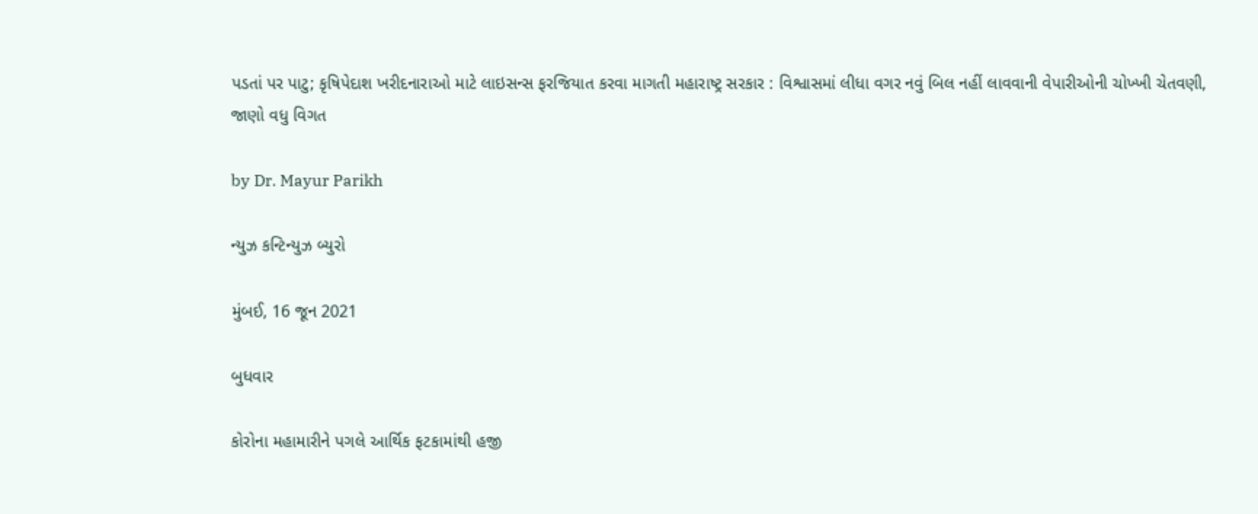પડતાં પર પાટુ; કૃષિપેદાશ ખરીદનારાઓ માટે લાઇસન્સ ફરજિયાત કરવા માગતી મહારાષ્ટ્ર સરકાર : વિશ્વાસમાં લીધા વગર નવું બિલ નહીં લાવવાની વેપારીઓની ચોખ્ખી ચેતવણી, જાણો વધુ વિગત

by Dr. Mayur Parikh

ન્યુઝ કન્ટિન્યુઝ બ્યુરો

મુંબઈ, 16 જૂન 2021

બુધવાર

કોરોના મહામારીને પગલે આર્થિક ફટકામાંથી હજી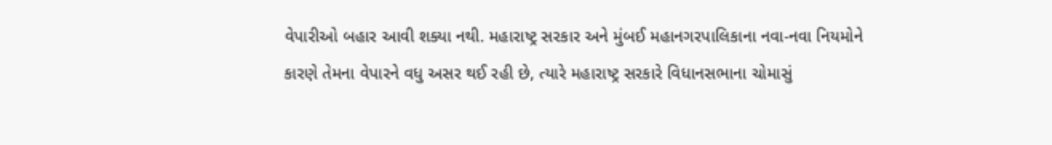વેપારીઓ બહાર આવી શક્યા નથી. મહારાષ્ટ્ર સરકાર અને મુંબઈ મહાનગરપાલિકાના નવા-નવા નિયમોને કારણે તેમના વેપારને વધુ અસર થઈ રહી છે, ત્યારે મહારાષ્ટ્ર સરકારે વિધાનસભાના ચોમાસું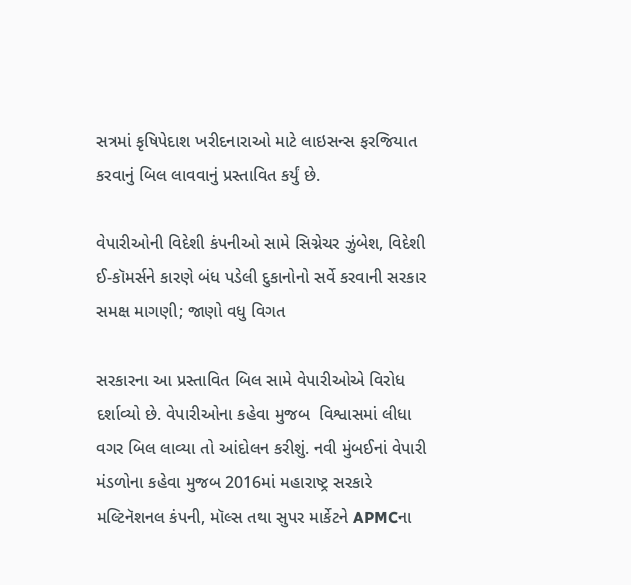સત્રમાં કૃષિપેદાશ ખરીદનારાઓ માટે લાઇસન્સ ફરજિયાત કરવાનું બિલ લાવવાનું પ્રસ્તાવિત કર્યું છે.

વેપારીઓની વિદેશી કંપનીઓ સામે સિગ્નેચર ઝુંબેશ, વિદેશી ઈ-કૉમર્સને કારણે બંધ પડેલી દુકાનોનો સર્વે કરવાની સરકાર સમક્ષ માગણી; જાણો વધુ વિગત

સરકારના આ પ્રસ્તાવિત બિલ સામે વેપારીઓએ વિરોધ દર્શાવ્યો છે. વેપારીઓના કહેવા મુજબ  વિશ્વાસમાં લીધા વગર બિલ લાવ્યા તો આંદોલન કરીશું. નવી મુંબઈનાં વેપારી મંડળોના કહેવા મુજબ 2016માં મહારાષ્ટ્ર સરકારે મલ્ટિનૅશનલ કંપની, મૉલ્સ તથા સુપર માર્કેટને APMCના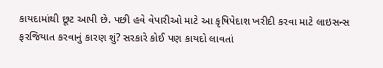કાયદામાંથી છૂટ આપી છે. પછી હવે વેપારીઓ માટે આ કૃષિપેદાશ ખરીદી કરવા માટે લાઇસન્સ ફરજિયાત કરવાનું કારણ શું? સરકારે કોઈ પણ કાયદો લાવતાં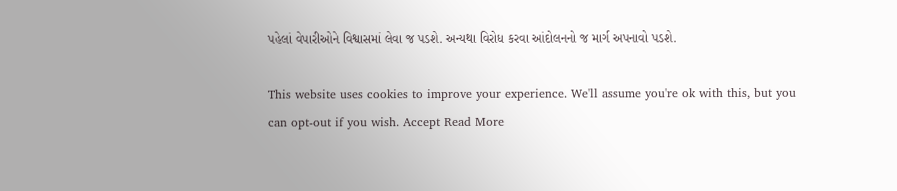પહેલાં વેપારીઓને વિશ્વાસમાં લેવા જ પડશે. અન્યથા વિરોધ કરવા આંદોલનનો જ માર્ગ અપનાવો પડશે.

This website uses cookies to improve your experience. We'll assume you're ok with this, but you can opt-out if you wish. Accept Read More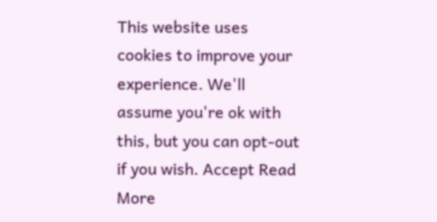This website uses cookies to improve your experience. We'll assume you're ok with this, but you can opt-out if you wish. Accept Read More